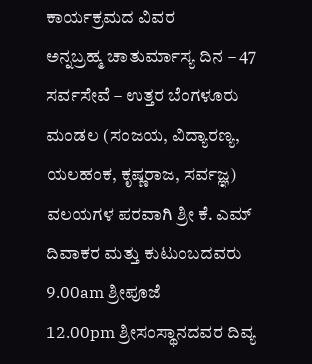ಕಾರ್ಯಕ್ರಮದ ವಿವರ
ಅನ್ನಬ್ರಹ್ಮ ಚಾತುರ್ಮಾಸ್ಯ ದಿನ – 47
ಸರ್ವಸೇವೆ – ಉತ್ತರ ಬೆಂಗಳೂರು ಮಂಡಲ (ಸಂಜಯ, ವಿದ್ಯಾರಣ್ಯ, ಯಲಹಂಕ, ಕೃಷ್ಣರಾಜ, ಸರ್ವಜ್ಞ) ವಲಯಗಳ ಪರವಾಗಿ ಶ್ರೀ ಕೆ. ಎಮ್ ದಿವಾಕರ ಮತ್ತು ಕುಟುಂಬದವರು
9.00am ಶ್ರೀಪೂಜೆ
12.00pm ಶ್ರೀಸಂಸ್ಥಾನದವರ ದಿವ್ಯ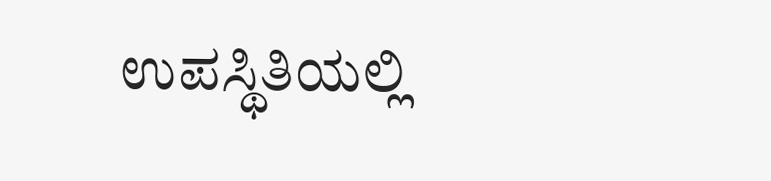ಉಪಸ್ಥಿತಿಯಲ್ಲಿ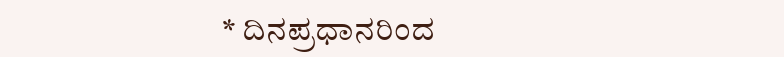* ದಿನಪ್ರಧಾನರಿಂದ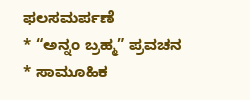ಫಲಸಮರ್ಪಣೆ
* “ಅನ್ನಂ ಬ್ರಹ್ಮ” ಪ್ರವಚನ
* ಸಾಮೂಹಿಕ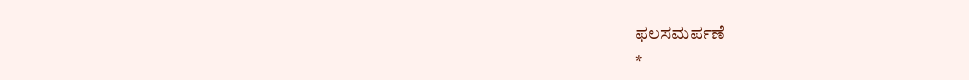ಫಲಸಮರ್ಪಣೆ
*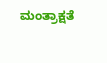ಮಂತ್ರಾಕ್ಷತೆ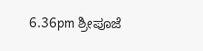6.36pm ಶ್ರೀಪೂಜೆ